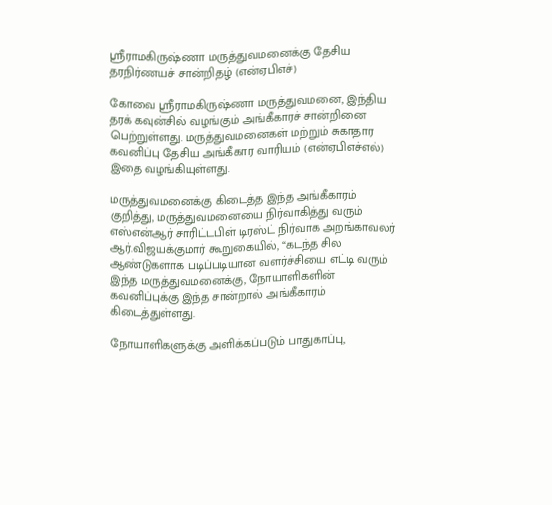ஸ்ரீராமகிருஷ்ணா மருத்துவமனைக்கு தேசிய தரநிர்ணயச் சான்றிதழ் (என்ஏபிஎச்)

கோவை ஸ்ரீராமகிருஷ்ணா மருத்துவமனை, இந்திய தரக் கவுன்சில் வழங்கும் அங்கீகாரச் சான்றினை பெற்றுள்ளது. மருத்துவமனைகள் மற்றும் சுகாதார கவனிப்பு தேசிய அங்கீகார வாரியம் (என்ஏபிஎச்எல்) இதை வழங்கியுள்ளது.

மருத்துவமனைக்கு கிடைத்த இந்த அங்கீகாரம் குறித்து, மருத்துவமனையை நிர்வாகித்து வரும் எஸ்என்ஆர் சாரிட்டபிள் டிரஸ்ட் நிர்வாக அறங்காவலர் ஆர்.விஜயக்குமார் கூறுகையில், “கடந்த சில ஆண்டுகளாக படிப்படியான வளர்ச்சியை எட்டி வரும் இந்த மருத்துவமனைக்கு, நோயாளிகளின் கவனிப்புக்கு இந்த சான்றால் அங்கீகாரம் கிடைத்துள்ளது.

நோயாளிகளுக்கு அளிக்கப்படும் பாதுகாப்பு,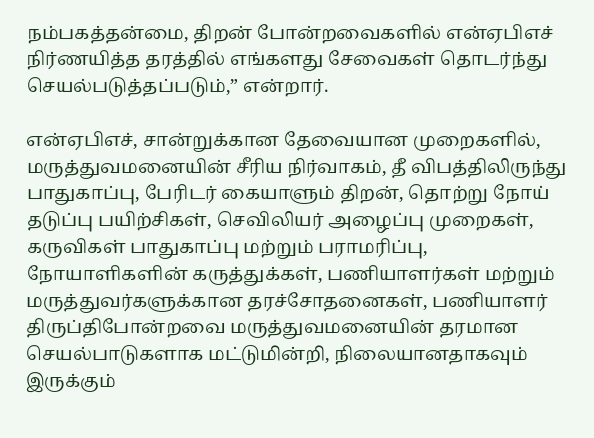நம்பகத்தன்மை, திறன் போன்றவைகளில் என்ஏபிஎச் நிர்ணயித்த தரத்தில் எங்களது சேவைகள் தொடர்ந்து செயல்படுத்தப்படும்,” என்றார்.

என்ஏபிஎச், சான்றுக்கான தேவையான முறைகளில், மருத்துவமனையின் சீரிய நிர்வாகம், தீ விபத்திலிருந்து பாதுகாப்பு, பேரிடர் கையாளும் திறன், தொற்று நோய் தடுப்பு பயிற்சிகள், செவிலியர் அழைப்பு முறைகள், கருவிகள் பாதுகாப்பு மற்றும் பராமரிப்பு, நோயாளிகளின் கருத்துக்கள், பணியாளர்கள் மற்றும் மருத்துவர்களுக்கான தரச்சோதனைகள், பணியாளர் திருப்திபோன்றவை மருத்துவமனையின் தரமான செயல்பாடுகளாக மட்டுமின்றி, நிலையானதாகவும் இருக்கும்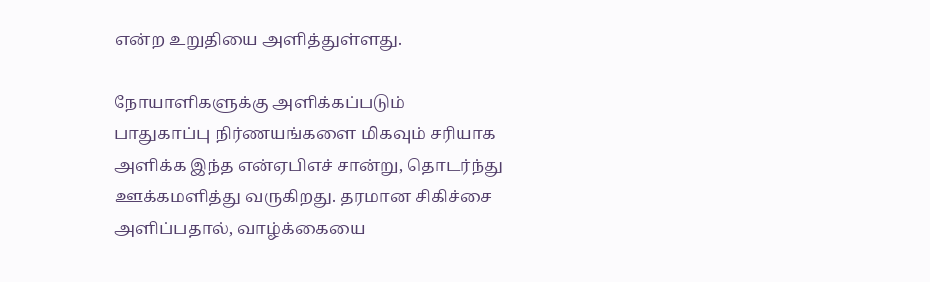என்ற உறுதியை அளித்துள்ளது.

நோயாளிகளுக்கு அளிக்கப்படும் பாதுகாப்பு நிர்ணயங்களை மிகவும் சரியாக அளிக்க இந்த என்ஏபிஎச் சான்று, தொடர்ந்து ஊக்கமளித்து வருகிறது. தரமான சிகிச்சை அளிப்பதால், வாழ்க்கையை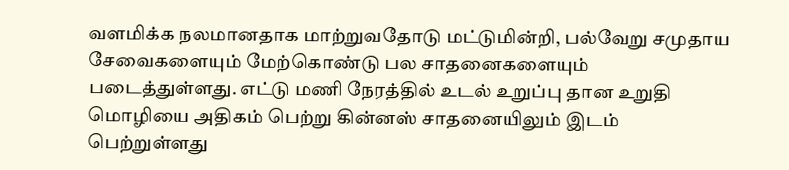வளமிக்க நலமானதாக மாற்றுவதோடு மட்டுமின்றி, பல்வேறு சமுதாய சேவைகளையும் மேற்கொண்டு பல சாதனைகளையும் படைத்துள்ளது. எட்டு மணி நேரத்தில் உடல் உறுப்பு தான உறுதி மொழியை அதிகம் பெற்று கின்னஸ் சாதனையிலும் இடம் பெற்றுள்ளது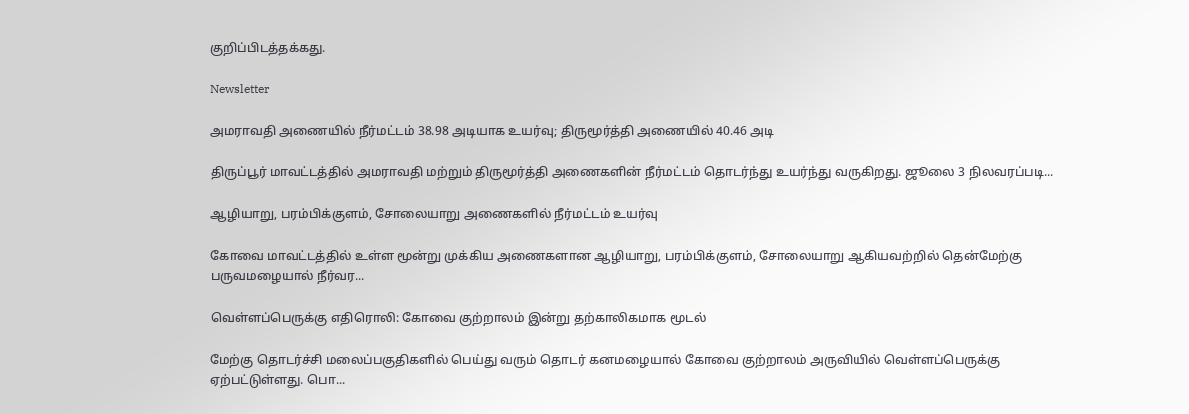குறிப்பிடத்தக்கது.

Newsletter

அமராவதி அணையில் நீர்மட்டம் 38.98 அடியாக உயர்வு; திருமூர்த்தி அணையில் 40.46 அடி

திருப்பூர் மாவட்டத்தில் அமராவதி மற்றும் திருமூர்த்தி அணைகளின் நீர்மட்டம் தொடர்ந்து உயர்ந்து வருகிறது. ஜூலை 3 நிலவரப்படி...

ஆழியாறு, பரம்பிக்குளம், சோலையாறு அணைகளில் நீர்மட்டம் உயர்வு

கோவை மாவட்டத்தில் உள்ள மூன்று முக்கிய அணைகளான ஆழியாறு, பரம்பிக்குளம், சோலையாறு ஆகியவற்றில் தென்மேற்கு பருவமழையால் நீர்வர...

வெள்ளப்பெருக்கு எதிரொலி: கோவை குற்றாலம் இன்று தற்காலிகமாக மூடல்

மேற்கு தொடர்ச்சி மலைப்பகுதிகளில் பெய்து வரும் தொடர் கனமழையால் கோவை குற்றாலம் அருவியில் வெள்ளப்பெருக்கு ஏற்பட்டுள்ளது. பொ...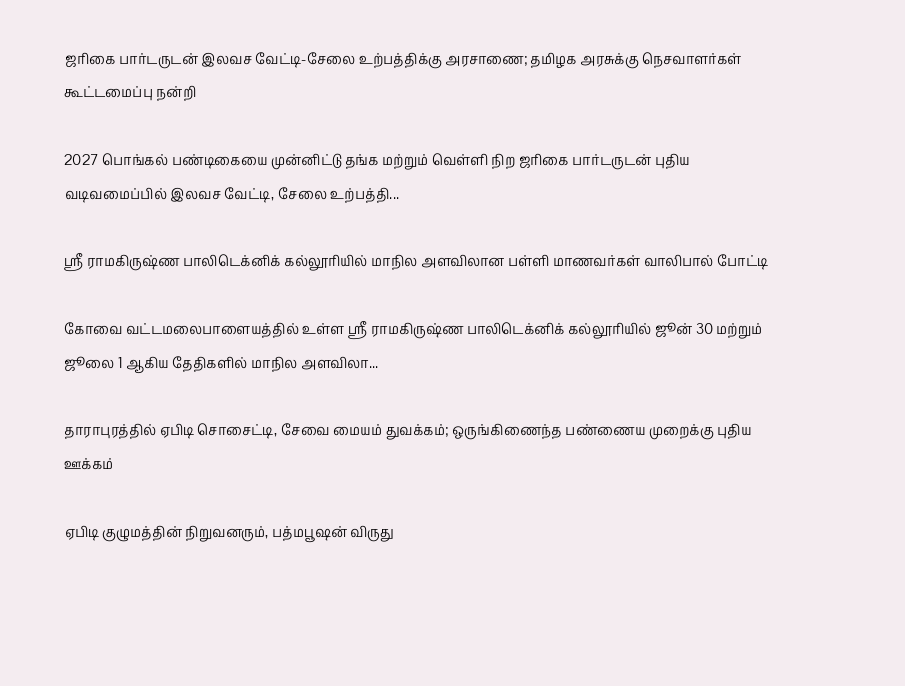ஜரிகை பார்டருடன் இலவச வேட்டி-சேலை உற்பத்திக்கு அரசாணை; தமிழக அரசுக்கு நெசவாளர்கள் கூட்டமைப்பு நன்றி

2027 பொங்கல் பண்டிகையை முன்னிட்டு தங்க மற்றும் வெள்ளி நிற ஜரிகை பார்டருடன் புதிய வடிவமைப்பில் இலவச வேட்டி, சேலை உற்பத்தி...

ஸ்ரீ ராமகிருஷ்ண பாலிடெக்னிக் கல்லூரியில் மாநில அளவிலான பள்ளி மாணவர்கள் வாலிபால் போட்டி

கோவை வட்டமலைபாளையத்தில் உள்ள ஸ்ரீ ராமகிருஷ்ண பாலிடெக்னிக் கல்லூரியில் ஜூன் 30 மற்றும் ஜூலை 1 ஆகிய தேதிகளில் மாநில அளவிலா...

தாராபுரத்தில் ஏபிடி சொசைட்டி, சேவை மையம் துவக்கம்; ஒருங்கிணைந்த பண்ணைய முறைக்கு புதிய ஊக்கம்

ஏபிடி குழுமத்தின் நிறுவனரும், பத்மபூஷன் விருது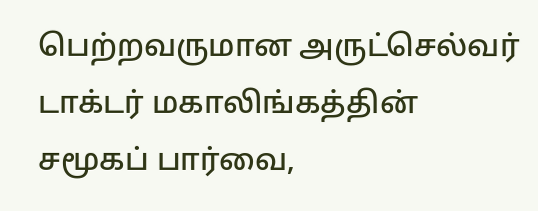பெற்றவருமான அருட்செல்வர் டாக்டர் மகாலிங்கத்தின் சமூகப் பார்வை,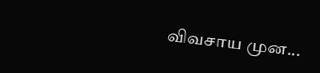விவசாய முன...